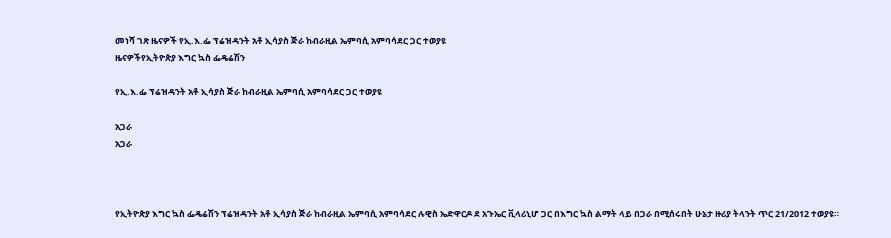መነሻ ገጽ ዜናዎች የኢ.እ.ፌ ፕሬዝዳንት አቶ ኢሳያስ ጅራ ከብራዚል ኤምባሲ አምባሳደር ጋር ተወያዩ
ዜናዎችየኢትዮጵያ እግር ኳስ ፌዴሬሽን

የኢ.እ.ፌ ፕሬዝዳንት አቶ ኢሳያስ ጅራ ከብራዚል ኤምባሲ አምባሳደር ጋር ተወያዩ

አጋራ
አጋራ



የኢትዮጵያ እግር ኳስ ፌዴሬሽን ፕሬዝዳንት አቶ ኢሳያስ ጅራ ከብራዚል ኤምባሲ አምባሳደር ሉዊስ ኤድዋርዶ ደ አጉኤር ቪላሪኒሆ ጋር በእግር ኳስ ልማት ላይ በጋራ በሚሰሩበት ሁኔታ ዙሪያ ትላንት ጥር 21/2012 ተወያዩ።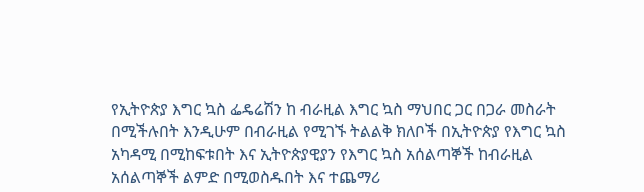የኢትዮጵያ እግር ኳስ ፌዴሬሽን ከ ብራዚል እግር ኳስ ማህበር ጋር በጋራ መስራት በሚችሉበት እንዲሁም በብራዚል የሚገኙ ትልልቅ ክለቦች በኢትዮጵያ የእግር ኳስ አካዳሚ በሚከፍቱበት እና ኢትዮጵያዊያን የእግር ኳስ አሰልጣኞች ከብራዚል አሰልጣኞች ልምድ በሚወስዱበት እና ተጨማሪ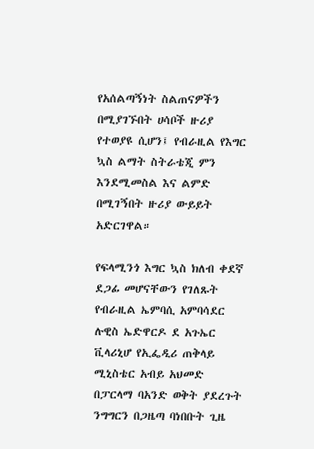የአሰልጣኝነት ስልጠናዎችን በሚያገኙበት ሀሳቦች ዙሪያ የተወያዩ ሲሆን፤ የብራዚል የእግር ኳስ ልማት ስትራቴጂ ምን እንደሚመስል እና ልምድ በሚገኝበት ዙሪያ ውይይት አድርገዋል።

የፍላሚንጎ እግር ኳስ ክለብ ቀደኛ ደጋፊ መሆናቸውን የገለጹት የብራዚል ኤምባሲ አምባሳደር ሉዊስ ኤድዋርዶ ደ አጉኤር ቪላሪኒሆ የኢፌዲሪ ጠቅላይ ሚኒስቴር አብይ አህመድ በፓርላማ ባአንድ ወቅት ያደረጉት ንግግርን በጋዜጣ ባነበቡት ጊዜ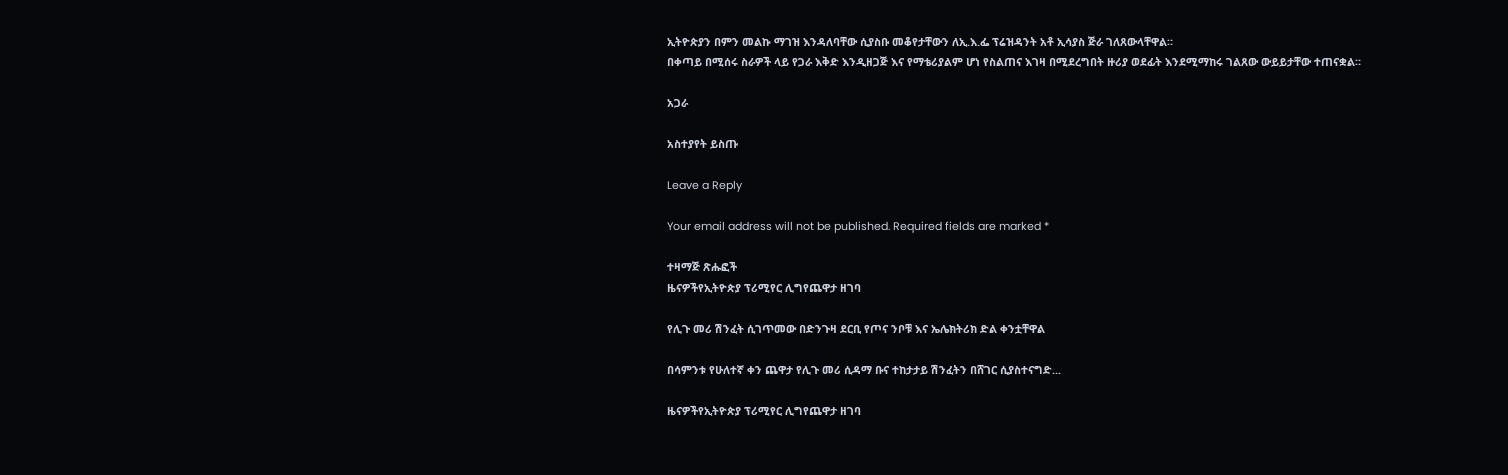ኢትዮጵያን በምን መልኩ ማገዝ እንዳለባቸው ሲያስቡ መቆየታቸውን ለኢ.እ.ፌ ፕሬዝዳንት አቶ ኢሳያስ ጅራ ገለጸውላቸዋል።
በቀጣይ በሚሰሩ ስራዎች ላይ የጋራ እቅድ እንዲዘጋጅ እና የማቴሪያልም ሆነ የስልጠና እገዛ በሚደረግበት ዙሪያ ወደፊት እንደሚማከሩ ገልጸው ውይይታቸው ተጠናቋል።

አጋራ

አስተያየት ይስጡ

Leave a Reply

Your email address will not be published. Required fields are marked *

ተዛማጅ ጽሑፎች
ዜናዎችየኢትዮጵያ ፕሪሚየር ሊግየጨዋታ ዘገባ

የሊጉ መሪ ሽንፈት ሲገጥመው በድንጉዛ ደርቢ የጦና ንቦቹ እና ኤሌክትሪክ ድል ቀንቷቸዋል

በሳምንቱ የሁለተኛ ቀን ጨዋታ የሊጉ መሪ ሲዳማ ቡና ተከታታይ ሽንፈትን በሸገር ሲያስተናግድ...

ዜናዎችየኢትዮጵያ ፕሪሚየር ሊግየጨዋታ ዘገባ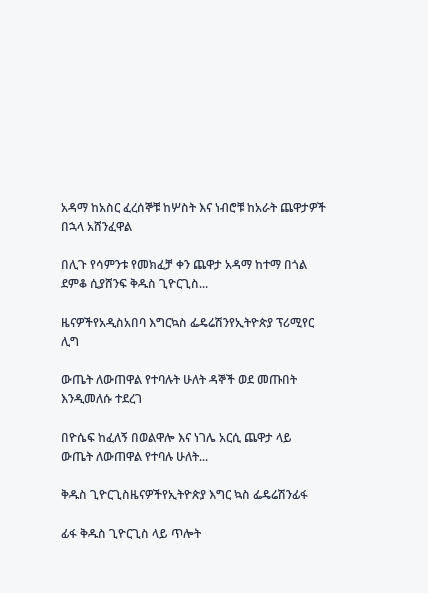አዳማ ከአስር ፈረሰኞቹ ከሦስት እና ነብሮቹ ከአራት ጨዋታዎች በኋላ አሸንፈዋል

በሊጉ የሳምንቱ የመክፈቻ ቀን ጨዋታ አዳማ ከተማ በጎል ደምቆ ሲያሸንፍ ቅዱስ ጊዮርጊስ...

ዜናዎችየአዲስአበባ እግርኳስ ፌዴሬሽንየኢትዮጵያ ፕሪሚየር ሊግ

ውጤት ለውጠዋል የተባሉት ሁለት ዳኞች ወደ መጡበት እንዲመለሱ ተደረገ

በዮሴፍ ከፈለኝ በወልዋሎ እና ነገሌ አርሲ ጨዋታ ላይ ውጤት ለውጠዋል የተባሉ ሁለት...

ቅዱስ ጊዮርጊስዜናዎችየኢትዮጵያ እግር ኳስ ፌዴሬሽንፊፋ

ፊፋ ቅዱስ ጊዮርጊስ ላይ ጥሎት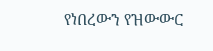የነበረውን የዝውውር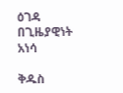ዕገዳ በጊዜያዊነት አነሳ

ቅዱስ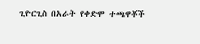ጊዮርጊስ በአራት የቀድሞ ተጫዋቾች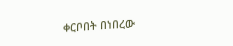ቀርቦበት በነበረው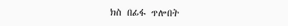ክስ በፊፋ ጥሎበት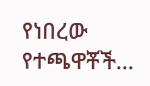የነበረው የተጫዋቾች...